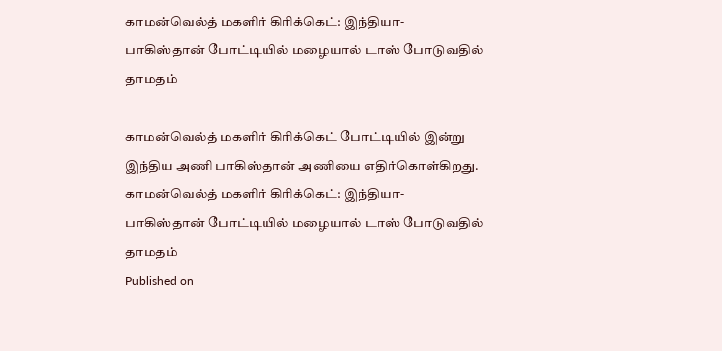காமன்வெல்த் மகளிர் கிரிக்கெட்: இந்தியா- பாகிஸ்தான் போட்டியில் மழையால் டாஸ் போடுவதில் தாமதம்

காமன்வெல்த் மகளிர் கிரிக்கெட் போட்டியில் இன்று இந்திய அணி பாகிஸ்தான் அணியை எதிர்கொள்கிறது.
காமன்வெல்த் மகளிர் கிரிக்கெட்: இந்தியா- பாகிஸ்தான் போட்டியில் மழையால் டாஸ் போடுவதில் தாமதம்
Published on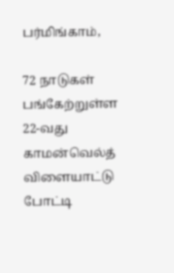பர்மிங்காம்,

72 நாடுகள் பங்கேற்றுள்ள 22-வது காமன்வெல்த் விளையாட்டு போட்டி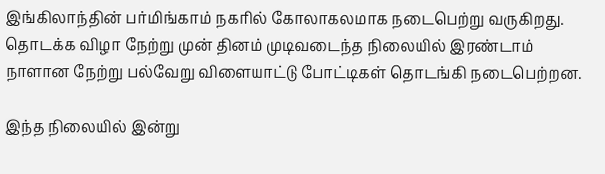இங்கிலாந்தின் பர்மிங்காம் நகரில் கோலாகலமாக நடைபெற்று வருகிறது. தொடக்க விழா நேற்று முன் தினம் முடிவடைந்த நிலையில் இரண்டாம் நாளான நேற்று பல்வேறு விளையாட்டு போட்டிகள் தொடங்கி நடைபெற்றன.

இந்த நிலையில் இன்று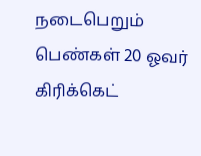நடைபெறும் பெண்கள் 20 ஓவர் கிரிக்கெட்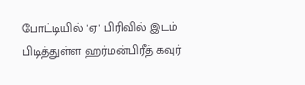போட்டியில் 'ஏ' பிரிவில் இடம் பிடித்துள்ள ஹர்மன்பிரீத் கவுர்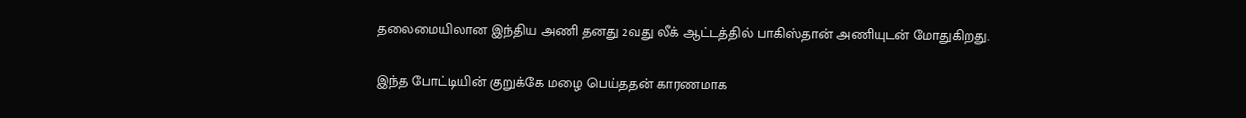தலைமையிலான இந்திய அணி தனது 2வது லீக் ஆட்டத்தில் பாகிஸ்தான் அணியுடன் மோதுகிறது.

இந்த போட்டியின் குறுக்கே மழை பெய்ததன் காரணமாக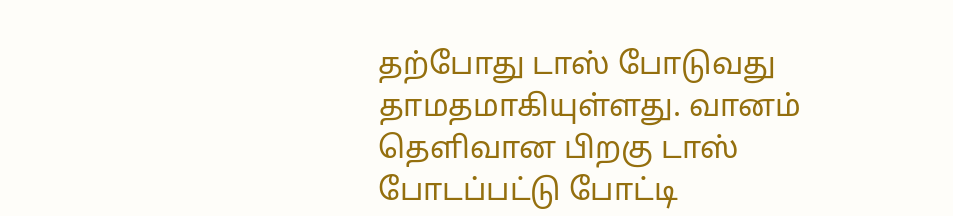தற்போது டாஸ் போடுவது தாமதமாகியுள்ளது. வானம் தெளிவான பிறகு டாஸ் போடப்பட்டு போட்டி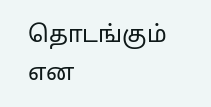தொடங்கும் என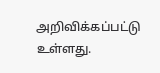அறிவிக்கப்பட்டு உள்ளது.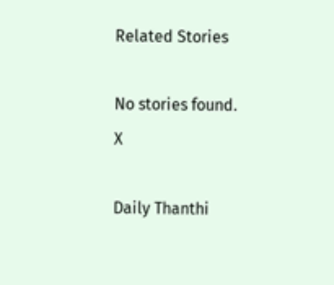Related Stories

No stories found.
X

Daily Thanthi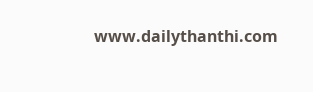www.dailythanthi.com